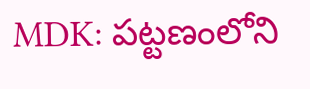MDK: పట్టణంలోని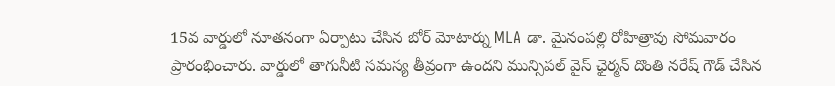15వ వార్డులో నూతనంగా ఏర్పాటు చేసిన బోర్ మోటార్ను MLA డా. మైనంపల్లి రోహిత్రావు సోమవారం ప్రారంభించారు. వార్డులో తాగునీటి సమస్య తీవ్రంగా ఉందని మున్సిపల్ వైస్ ఛైర్మన్ దొంతి నరేష్ గౌడ్ చేసిన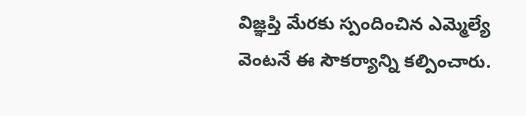విజ్ఞప్తి మేరకు స్పందించిన ఎమ్మెల్యే వెంటనే ఈ సౌకర్యాన్ని కల్పించారు.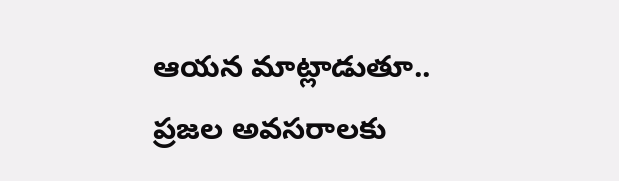ఆయన మాట్లాడుతూ.. ప్రజల అవసరాలకు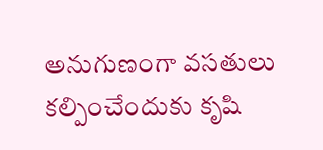అనుగుణంగా వసతులు కల్పించేందుకు కృషి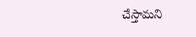చేస్తామని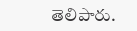తెలిపారు.